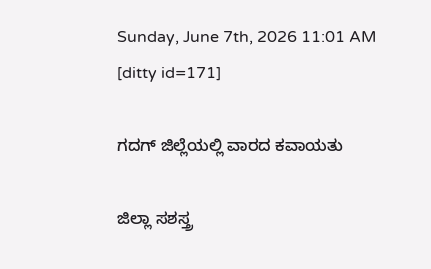Sunday, June 7th, 2026 11:01 AM
[ditty id=171]

ಗದಗ್ ಜಿಲ್ಲೆಯಲ್ಲಿ ವಾರದ ಕವಾಯತು

ಜಿಲ್ಲಾ ಸಶಸ್ತ್ರ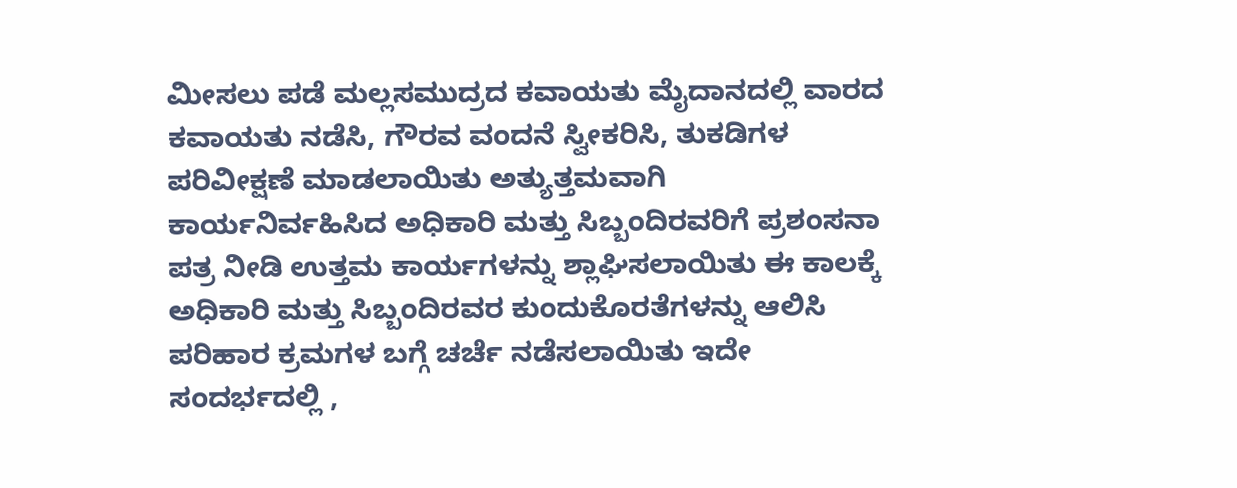ಮೀಸಲು ಪಡೆ ಮಲ್ಲಸಮುದ್ರದ ಕವಾಯತು ಮೈದಾನದಲ್ಲಿ ವಾರದ ಕವಾಯತು ನಡೆಸಿ, ಗೌರವ ವಂದನೆ ಸ್ವೀಕರಿಸಿ, ತುಕಡಿಗಳ ಪರಿವೀಕ್ಷಣೆ ಮಾಡಲಾಯಿತು ಅತ್ಯುತ್ತಮವಾಗಿ ಕಾರ್ಯನಿರ್ವಹಿಸಿದ ಅಧಿಕಾರಿ ಮತ್ತು ಸಿಬ್ಬಂದಿರವರಿಗೆ ಪ್ರಶಂಸನಾ ಪತ್ರ ನೀಡಿ ಉತ್ತಮ ಕಾರ್ಯಗಳನ್ನು ಶ್ಲಾಘಿಸಲಾಯಿತು ಈ ಕಾಲಕ್ಕೆ ಅಧಿಕಾರಿ ಮತ್ತು ಸಿಬ್ಬಂದಿರವರ ಕುಂದುಕೊರತೆಗಳನ್ನು ಆಲಿಸಿ ಪರಿಹಾರ ಕ್ರಮಗಳ ಬಗ್ಗೆ ಚರ್ಚೆ ನಡೆಸಲಾಯಿತು ಇದೇ ಸಂದರ್ಭದಲ್ಲಿ ,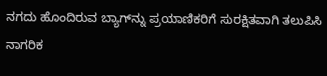ನಗದು ಹೊಂದಿರುವ ಬ್ಯಾಗ್‌ನ್ನು ಪ್ರಯಾಣಿಕರಿಗೆ ಸುರಕ್ಷಿತವಾಗಿ ತಲುಪಿಸಿ ನಾಗರಿಕ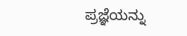ಪ್ರಜ್ಞೆಯನ್ನು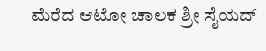ಮೆರೆದ ಆಟೋ ಚಾಲಕ ಶ್ರೀ ಸೈಯದ್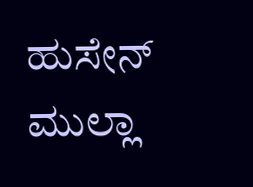ಹುಸೇನ್ ಮುಲ್ಲಾ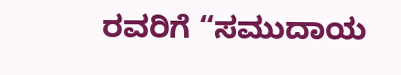ರವರಿಗೆ “ಸಮುದಾಯ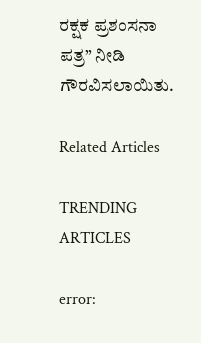ರಕ್ಷಕ ಪ್ರಶಂಸನಾ ಪತ್ರ” ನೀಡಿ ಗೌರವಿಸಲಾಯಿತು.

Related Articles

TRENDING ARTICLES

error: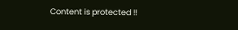Content is protected !!